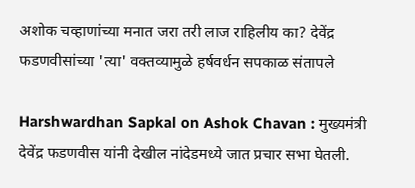अशोक चव्हाणांच्या मनात जरा तरी लाज राहिलीय का? देवेंद्र फडणवीसांच्या 'त्या' वक्तव्यामुळे हर्षवर्धन सपकाळ संतापले

Harshwardhan Sapkal on Ashok Chavan : मुख्यमंत्री देवेंद्र फडणवीस यांनी देखील नांदेडमध्ये जात प्रचार सभा घेतली.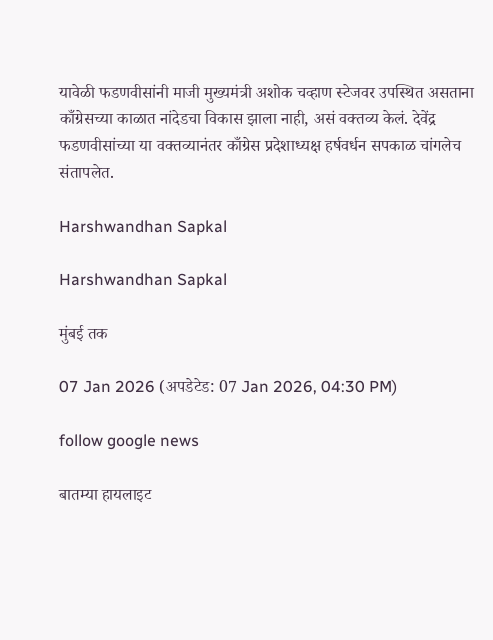यावेळी फडणवीसांनी माजी मुख्यमंत्री अशोक चव्हाण स्टेजवर उपस्थित असताना काँग्रेसच्या काळात नांदेडचा विकास झाला नाही, असं वक्तव्य केलं. देवेंद्र फडणवीसांच्या या वक्तव्यानंतर काँग्रेस प्रदेशाध्यक्ष हर्षवर्धन सपकाळ चांगलेच संतापलेत.

Harshwandhan Sapkal

Harshwandhan Sapkal

मुंबई तक

07 Jan 2026 (अपडेटेड: 07 Jan 2026, 04:30 PM)

follow google news

बातम्या हायलाइट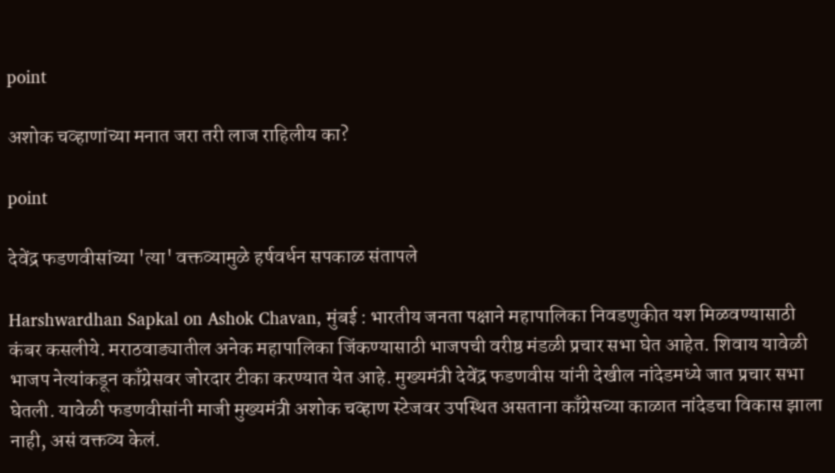point

अशोक चव्हाणांच्या मनात जरा तरी लाज राहिलीय का?

point

देवेंद्र फडणवीसांच्या 'त्या' वक्तव्यामुळे हर्षवर्धन सपकाळ संतापले

Harshwardhan Sapkal on Ashok Chavan, मुंबई : भारतीय जनता पक्षाने महापालिका निवडणुकीत यश मिळवण्यासाठी कंबर कसलीये. मराठवाड्यातील अनेक महापालिका जिंकण्यासाठी भाजपची वरीष्ठ मंडळी प्रचार सभा घेत आहेत. शिवाय यावेळी भाजप नेत्यांकडून काँग्रेसवर जोरदार टीका करण्यात येत आहे. मुख्यमंत्री देवेंद्र फडणवीस यांनी देखील नांदेडमध्ये जात प्रचार सभा घेतली. यावेळी फडणवीसांनी माजी मुख्यमंत्री अशोक चव्हाण स्टेजवर उपस्थित असताना काँग्रेसच्या काळात नांदेडचा विकास झाला नाही, असं वक्तव्य केलं.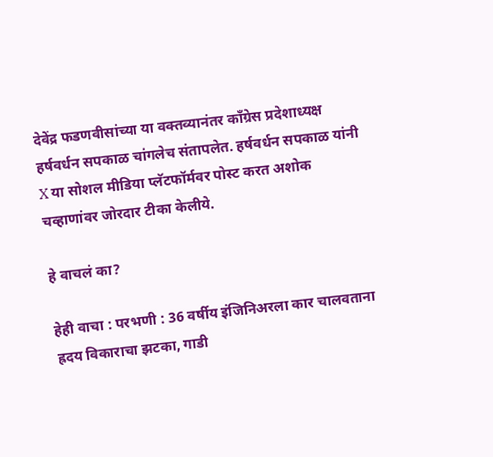देवेंद्र फडणवीसांच्या या वक्तव्यानंतर काँग्रेस प्रदेशाध्यक्ष हर्षवर्धन सपकाळ चांगलेच संतापलेत. हर्षवर्धन सपकाळ यांनी X या सोशल मीडिया प्लॅटफॉर्मवर पोस्ट करत अशोक चव्हाणांवर जोरदार टीका केलीये.

हे वाचलं का?

हेही वाचा : परभणी : 36 वर्षीय इंजिनिअरला कार चालवताना ह्रदय विकाराचा झटका, गाडी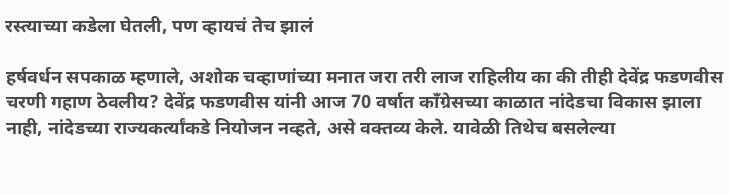रस्त्याच्या कडेला घेतली, पण व्हायचं तेच झालं

हर्षवर्धन सपकाळ म्हणाले, अशोक चव्हाणांच्या मनात जरा तरी लाज राहिलीय का की तीही देवेंद्र फडणवीस चरणी गहाण ठेवलीय? देवेंद्र फडणवीस यांनी आज 70 वर्षात काँग्रेसच्या काळात नांदेडचा विकास झाला नाही, नांदेडच्या राज्यकर्त्यांकडे नियोजन नव्हते, असे वक्तव्य केले. यावेळी तिथेच बसलेल्या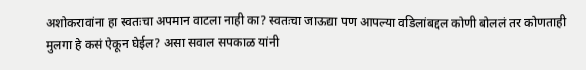अशोकरावांना हा स्वतःचा अपमान वाटला नाही का? स्वतःचा जाऊद्या पण आपल्या वडिलांबद्दल कोणी बोललं तर कोणताही मुलगा हे कसं ऐकून घेईल? असा सवाल सपकाळ यांनी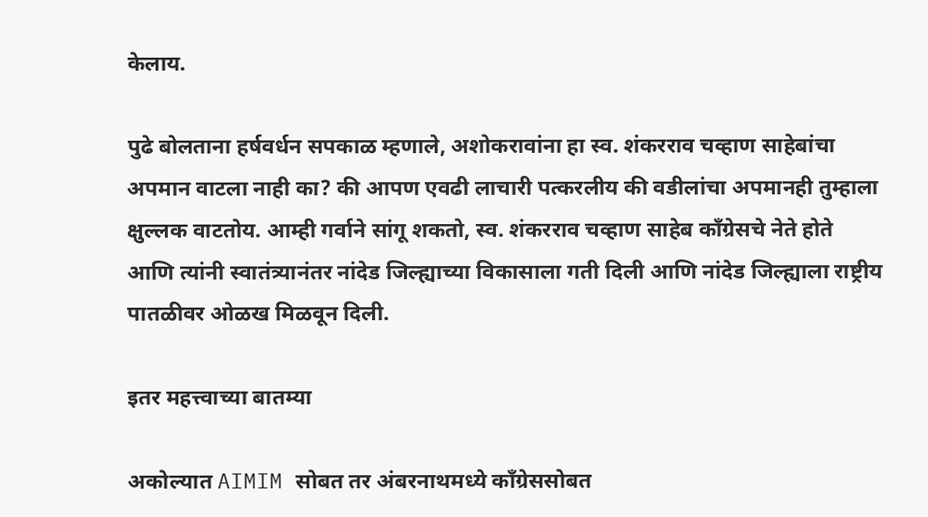केलाय.

पुढे बोलताना हर्षवर्धन सपकाळ म्हणाले, अशोकरावांना हा स्व. शंकरराव चव्हाण साहेबांचा अपमान वाटला नाही का? की आपण एवढी लाचारी पत्करलीय की वडीलांचा अपमानही तुम्हाला क्षुल्लक वाटतोय. आम्ही गर्वाने सांगू शकतो, स्व. शंकरराव चव्हाण साहेब कॉंग्रेसचे नेते होते आणि त्यांनी स्वातंत्र्यानंतर नांदेड जिल्ह्याच्या विकासाला गती दिली आणि नांदेड जिल्ह्याला राष्ट्रीय पातळीवर ओळख मिळवून दिली.

इतर महत्त्वाच्या बातम्या

अकोल्यात AIMIM सोबत तर अंबरनाथमध्ये काँग्रेससोबत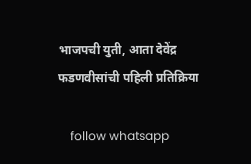भाजपची युती, आता देवेंद्र फडणवीसांची पहिली प्रतिक्रिया

    follow whatsapp